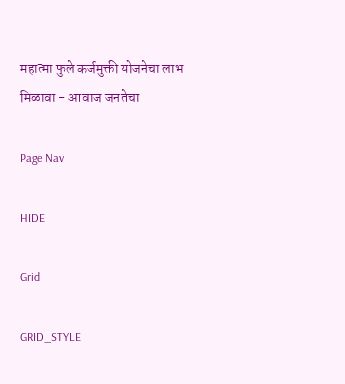महात्मा फुले कर्जमुक्ती योजनेचा लाभ मिळावा - आवाज जनतेचा

Page Nav

HIDE

Grid

GRID_STYLE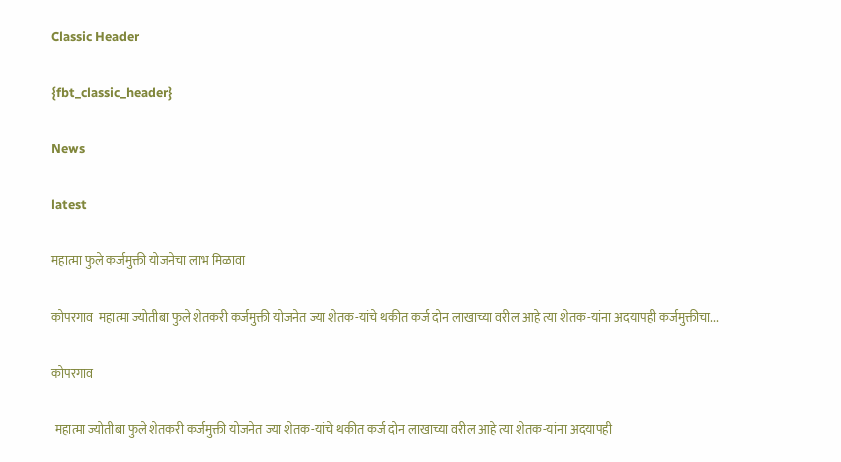Classic Header

{fbt_classic_header}

News

latest

महात्मा फुले कर्जमुक्ती योजनेचा लाभ मिळावा

कोपरगाव  महात्मा ज्योतीबा फुले शेतकरी कर्जमुक्ती योजनेत ज्या शेतक-यांचे थकीत कर्ज दोन लाखाच्या वरील आहे त्या शेतक-यांना अदयापही कर्जमुक्तीचा...

कोपरगाव

 महात्मा ज्योतीबा फुले शेतकरी कर्जमुक्ती योजनेत ज्या शेतक-यांचे थकीत कर्ज दोन लाखाच्या वरील आहे त्या शेतक-यांना अदयापही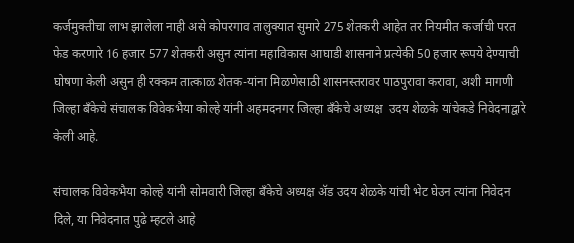कर्जमुक्तीचा लाभ झालेला नाही असे कोपरगाव तालुक्यात सुमारे 275 शेतकरी आहेत तर नियमीत कर्जाची परत फेड करणारे 16 हजार 577 शेतकरी असुन त्यांना महाविकास आघाडी शासनाने प्रत्येकी 50 हजार रूपये देण्याची घोषणा केली असुन ही रक्कम तात्काळ शेतक-यांना मिळणेसाठी शासनस्तरावर पाठपुरावा करावा, अशी मागणी जिल्हा बॅंकेचे संचालक विवेकभैया कोल्हे यांनी अहमदनगर जिल्हा बॅंकेचे अध्यक्ष  उदय शेळके यांचेकडे निवेदनाद्वारे केली आहे.

संचालक विवेकभैया कोल्हे यांनी सोमवारी जिल्हा बॅंकेचे अध्यक्ष ॲड उदय शेळके यांची भेट घेउन त्यांना निवेदन दिले, या निवेदनात पुढे म्हटले आहे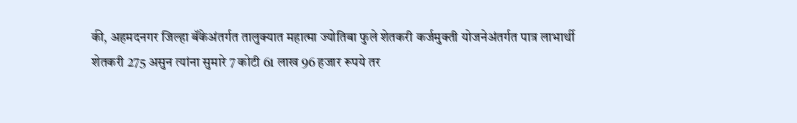की, अहमदनगर जिल्हा बॅंकेअंतर्गत तालुक्यात महात्मा ज्योतिबा फुले शेतकरी कर्जमुक्ती योजनेअंतर्गत पात्र लाभार्थी शेतकरी 275 असुन त्यांना सुमारे 7 कोटी 61 लाख 96 हजार रूपये तर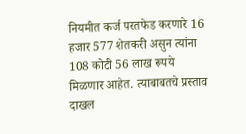नियमीत कर्ज परतफेड करणारे 16 हजार 577 शेतकरी असुन त्यांना 108 कोटी 56 लाख रूपये मिळणार आहेत. त्याबाबतचे प्रस्ताव दाखल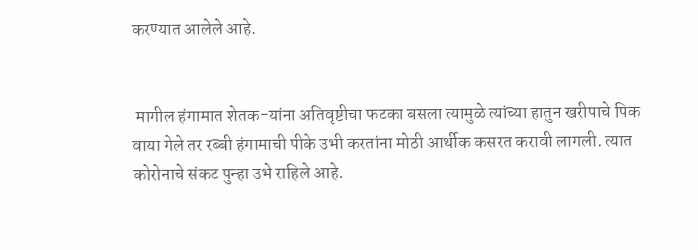करण्यात आलेले आहे.


 मागील हंगामात शेतक-यांना अतिवृष्टीचा फटका बसला त्यामुळे त्यांच्या हातुन खरीपाचे पिक वाया गेले तर रब्बी हंगामाची पीके उभी करतांना मोठी आर्थीक कसरत करावी लागली. त्यात कोरोनाचे संकट पुन्हा उभे राहिले आहे.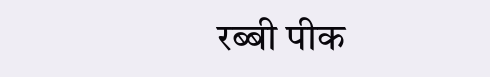रब्बी पीक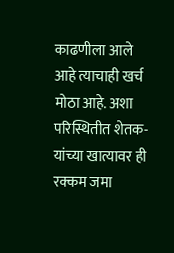काढणीला आले आहे त्याचाही खर्च मोठा आहे. अशा परिस्थितीत शेतक-यांच्या खात्यावर ही रक्कम जमा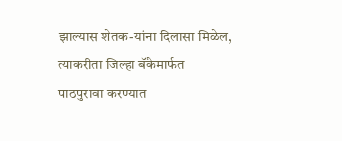झाल्यास शेतक-यांना दिलासा मिळेल, त्याकरीता जिल्हा बॅंकेमार्फत पाठपुरावा करण्यात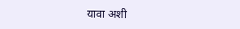यावा अशी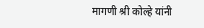मागणी श्री कोल्हे यांनी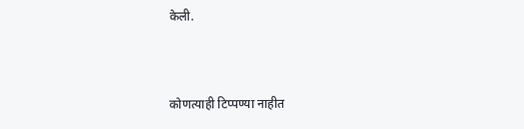केली.



कोणत्याही टिप्पण्‍या नाहीत